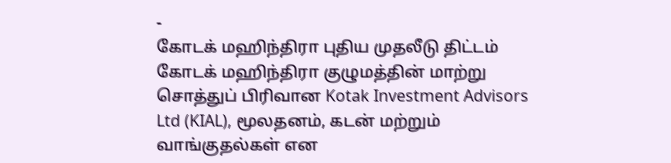-
கோடக் மஹிந்திரா புதிய முதலீடு திட்டம்
கோடக் மஹிந்திரா குழுமத்தின் மாற்று சொத்துப் பிரிவான Kotak Investment Advisors Ltd (KIAL), மூலதனம், கடன் மற்றும் வாங்குதல்கள் என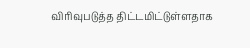விரிவுபடுத்த திட்டமிட்டுள்ளதாக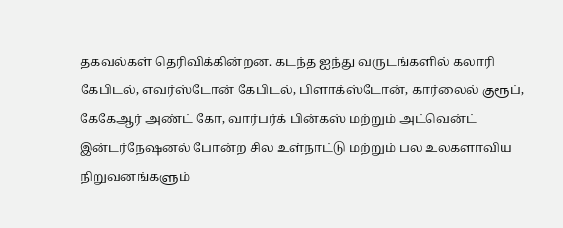தகவல்கள் தெரிவிக்கின்றன. கடந்த ஐந்து வருடங்களில் கலாரி கேபிடல், எவர்ஸ்டோன் கேபிடல், பிளாக்ஸ்டோன், கார்லைல் குரூப், கேகேஆர் அண்ட் கோ, வார்பர்க் பின்கஸ் மற்றும் அட்வென்ட் இன்டர்நேஷனல் போன்ற சில உள்நாட்டு மற்றும் பல உலகளாவிய நிறுவனங்களும்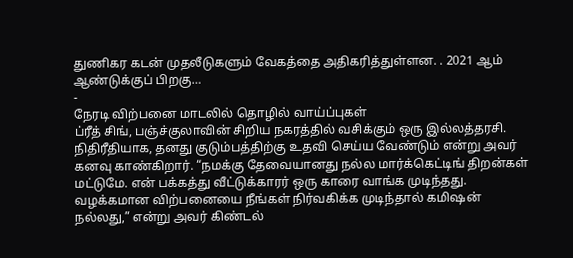துணிகர கடன் முதலீடுகளும் வேகத்தை அதிகரித்துள்ளன. . 2021 ஆம் ஆண்டுக்குப் பிறகு…
-
நேரடி விற்பனை மாடலில் தொழில் வாய்ப்புகள்
ப்ரீத் சிங், பஞ்ச்குலாவின் சிறிய நகரத்தில் வசிக்கும் ஒரு இல்லத்தரசி. நிதிரீதியாக, தனது குடும்பத்திற்கு உதவி செய்ய வேண்டும் என்று அவர் கனவு காண்கிறார். “நமக்கு தேவையானது நல்ல மார்க்கெட்டிங் திறன்கள் மட்டுமே. என் பக்கத்து வீட்டுக்காரர் ஒரு காரை வாங்க முடிந்தது. வழக்கமான விற்பனையை நீங்கள் நிர்வகிக்க முடிந்தால் கமிஷன் நல்லது,” என்று அவர் கிண்டல்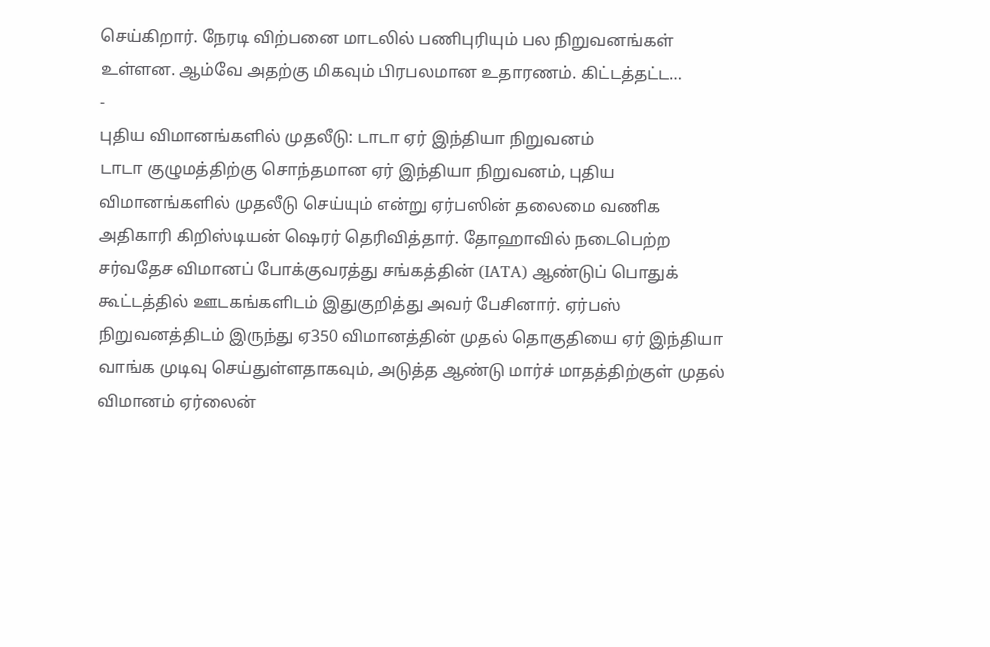செய்கிறார். நேரடி விற்பனை மாடலில் பணிபுரியும் பல நிறுவனங்கள் உள்ளன. ஆம்வே அதற்கு மிகவும் பிரபலமான உதாரணம். கிட்டத்தட்ட…
-
புதிய விமானங்களில் முதலீடு: டாடா ஏர் இந்தியா நிறுவனம்
டாடா குழுமத்திற்கு சொந்தமான ஏர் இந்தியா நிறுவனம், புதிய விமானங்களில் முதலீடு செய்யும் என்று ஏர்பஸின் தலைமை வணிக அதிகாரி கிறிஸ்டியன் ஷெரர் தெரிவித்தார். தோஹாவில் நடைபெற்ற சர்வதேச விமானப் போக்குவரத்து சங்கத்தின் (IATA) ஆண்டுப் பொதுக் கூட்டத்தில் ஊடகங்களிடம் இதுகுறித்து அவர் பேசினார். ஏர்பஸ் நிறுவனத்திடம் இருந்து ஏ350 விமானத்தின் முதல் தொகுதியை ஏர் இந்தியா வாங்க முடிவு செய்துள்ளதாகவும், அடுத்த ஆண்டு மார்ச் மாதத்திற்குள் முதல் விமானம் ஏர்லைன்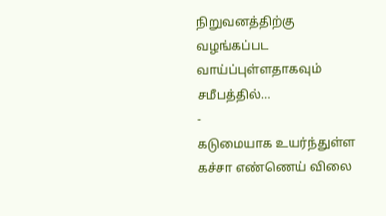நிறுவனத்திற்கு வழங்கப்பட வாய்ப்புள்ளதாகவும் சமீபத்தில்…
-
கடுமையாக உயர்ந்துள்ள கச்சா எண்ணெய் விலை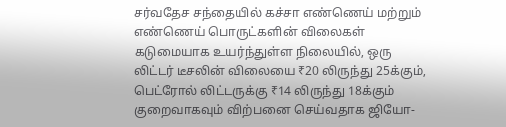சர்வதேச சந்தையில் கச்சா எண்ணெய் மற்றும் எண்ணெய் பொருட்களின் விலைகள் கடுமையாக உயர்ந்துள்ள நிலையில், ஒரு லிட்டர் டீசலின் விலையை ₹20 லிருந்து 25க்கும், பெட்ரோல் லிட்டருக்கு ₹14 லிருந்து 18க்கும் குறைவாகவும் விற்பனை செய்வதாக ஜியோ-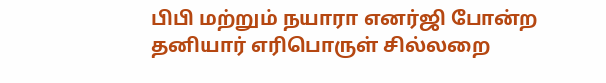பிபி மற்றும் நயாரா எனர்ஜி போன்ற தனியார் எரிபொருள் சில்லறை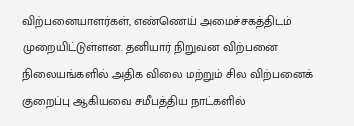விற்பனையாளர்கள், எண்ணெய் அமைச்சகத்திடம் முறையிட்டுள்ளன. தனியார் நிறுவன விற்பனை நிலையங்களில் அதிக விலை மற்றும் சில விற்பனைக் குறைப்பு ஆகியவை சமீபத்திய நாட்களில்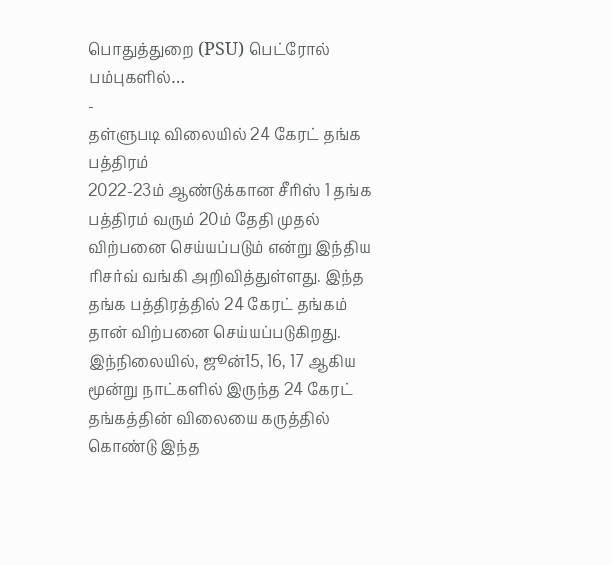பொதுத்துறை (PSU) பெட்ரோல் பம்புகளில்…
-
தள்ளுபடி விலையில் 24 கேரட் தங்க பத்திரம்
2022-23ம் ஆண்டுக்கான சீரிஸ் 1 தங்க பத்திரம் வரும் 20ம் தேதி முதல் விற்பனை செய்யப்படும் என்று இந்திய ரிசர்வ் வங்கி அறிவித்துள்ளது. இந்த தங்க பத்திரத்தில் 24 கேரட் தங்கம் தான் விற்பனை செய்யப்படுகிறது. இந்நிலையில், ஜூன்15, 16, 17 ஆகிய மூன்று நாட்களில் இருந்த 24 கேரட் தங்கத்தின் விலையை கருத்தில் கொண்டு இந்த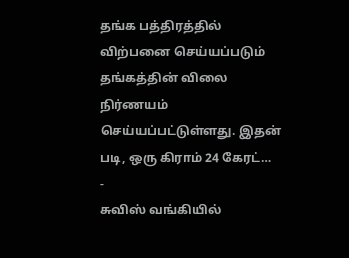தங்க பத்திரத்தில் விற்பனை செய்யப்படும் தங்கத்தின் விலை நிர்ணயம் செய்யப்பட்டுள்ளது. இதன் படி, ஒரு கிராம் 24 கேரட்…
-
சுவிஸ் வங்கியில்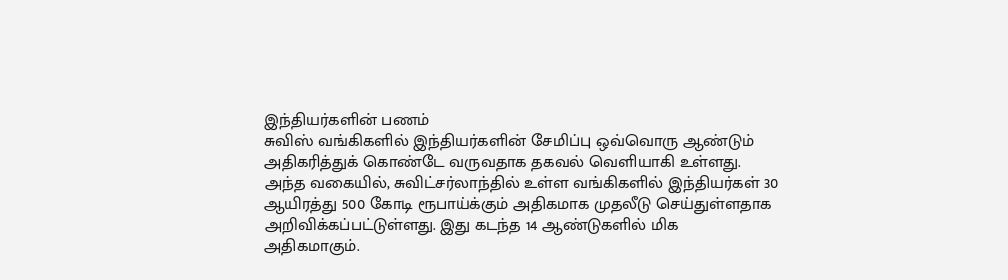இந்தியர்களின் பணம்
சுவிஸ் வங்கிகளில் இந்தியர்களின் சேமிப்பு ஒவ்வொரு ஆண்டும் அதிகரித்துக் கொண்டே வருவதாக தகவல் வெளியாகி உள்ளது. அந்த வகையில், சுவிட்சர்லாந்தில் உள்ள வங்கிகளில் இந்தியர்கள் 30 ஆயிரத்து 500 கோடி ரூபாய்க்கும் அதிகமாக முதலீடு செய்துள்ளதாக அறிவிக்கப்பட்டுள்ளது. இது கடந்த 14 ஆண்டுகளில் மிக அதிகமாகும்.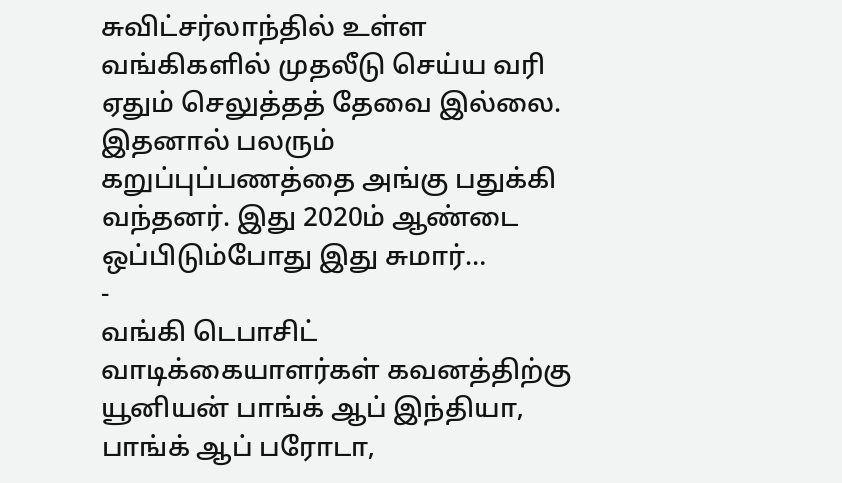சுவிட்சர்லாந்தில் உள்ள வங்கிகளில் முதலீடு செய்ய வரி ஏதும் செலுத்தத் தேவை இல்லை. இதனால் பலரும் கறுப்புப்பணத்தை அங்கு பதுக்கி வந்தனர். இது 2020ம் ஆண்டை ஒப்பிடும்போது இது சுமார்…
-
வங்கி டெபாசிட் வாடிக்கையாளர்கள் கவனத்திற்கு
யூனியன் பாங்க் ஆப் இந்தியா, பாங்க் ஆப் பரோடா,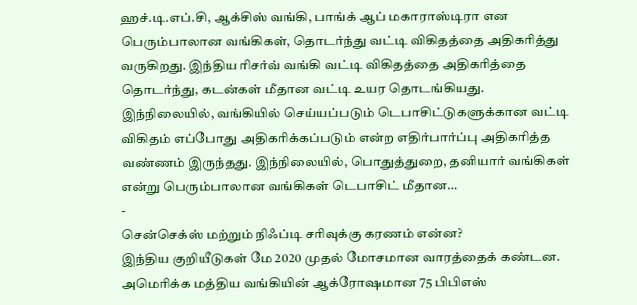ஹச்.டி.எப்.சி, ஆக்சிஸ் வங்கி, பாங்க் ஆப் மகாராஸ்டிரா என பெரும்பாலான வங்கிகள், தொடர்ந்து வட்டி விகிதத்தை அதிகரித்து வருகிறது. இந்திய ரிசர்வ் வங்கி வட்டி விகிதத்தை அதிகரித்தை தொடர்ந்து, கடன்கள் மீதான வட்டி உயர தொடங்கியது. இந்நிலையில், வங்கியில் செய்யப்படும் டெபாசிட்டுகளுக்கான வட்டி விகிதம் எப்போது அதிகரிக்கப்படும் என்ற எதிர்பார்ப்பு அதிகரித்த வண்ணம் இருந்தது. இந்நிலையில், பொதுத்துறை, தனியார் வங்கிகள் என்று பெரும்பாலான வங்கிகள் டெபாசிட் மீதான…
-
சென்செக்ஸ் மற்றும் நிஃப்டி சரிவுக்கு கரணம் என்ன?
இந்திய குறியீடுகள் மே 2020 முதல் மோசமான வாரத்தைக் கண்டன. அமெரிக்க மத்திய வங்கியின் ஆக்ரோஷமான 75 பிபிஎஸ்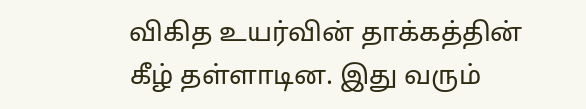விகித உயர்வின் தாக்கத்தின் கீழ் தள்ளாடின. இது வரும்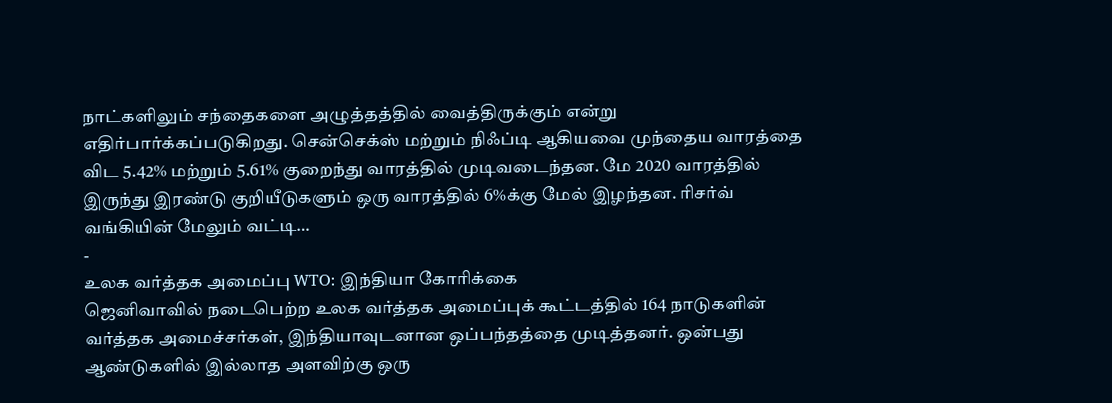நாட்களிலும் சந்தைகளை அழுத்தத்தில் வைத்திருக்கும் என்று எதிர்பார்க்கப்படுகிறது. சென்செக்ஸ் மற்றும் நிஃப்டி ஆகியவை முந்தைய வாரத்தை விட 5.42% மற்றும் 5.61% குறைந்து வாரத்தில் முடிவடைந்தன. மே 2020 வாரத்தில் இருந்து இரண்டு குறியீடுகளும் ஒரு வாரத்தில் 6%க்கு மேல் இழந்தன. ரிசர்வ் வங்கியின் மேலும் வட்டி…
-
உலக வர்த்தக அமைப்பு WTO: இந்தியா கோரிக்கை
ஜெனிவாவில் நடைபெற்ற உலக வர்த்தக அமைப்புக் கூட்டத்தில் 164 நாடுகளின் வர்த்தக அமைச்சர்கள், இந்தியாவுடனான ஒப்பந்தத்தை முடித்தனர். ஒன்பது ஆண்டுகளில் இல்லாத அளவிற்கு ஒரு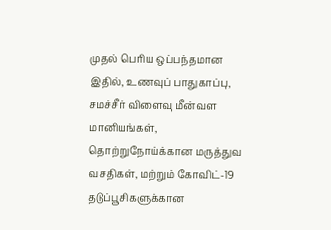முதல் பெரிய ஒப்பந்தமான இதில், உணவுப் பாதுகாப்பு, சமச்சீர் விளைவு மீன்வள மானியங்கள், தொற்றுநோய்க்கான மருத்துவ வசதிகள், மற்றும் கோவிட்-19 தடுப்பூசிகளுக்கான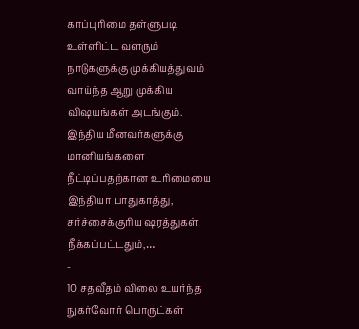காப்புரிமை தள்ளுபடி உள்ளிட்ட வளரும் நாடுகளுக்கு முக்கியத்துவம் வாய்ந்த ஆறு முக்கிய விஷயங்கள் அடங்கும். இந்திய மீனவர்களுக்கு மானியங்களை நீட்டிப்பதற்கான உரிமையை இந்தியா பாதுகாத்து, சர்ச்சைக்குரிய ஷரத்துகள் நீக்கப்பட்டதும்,…
-
10 சதவீதம் விலை உயர்ந்த நுகர்வோர் பொருட்கள்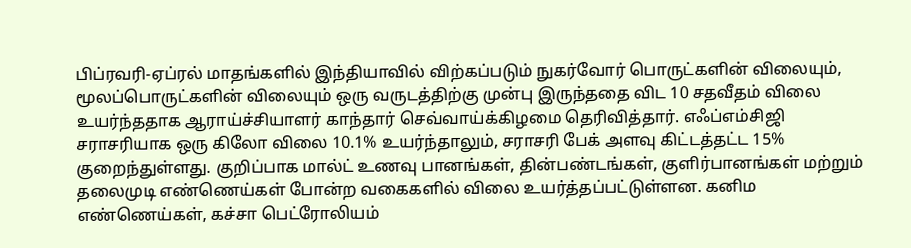பிப்ரவரி-ஏப்ரல் மாதங்களில் இந்தியாவில் விற்கப்படும் நுகர்வோர் பொருட்களின் விலையும், மூலப்பொருட்களின் விலையும் ஒரு வருடத்திற்கு முன்பு இருந்ததை விட 10 சதவீதம் விலை உயர்ந்ததாக ஆராய்ச்சியாளர் காந்தார் செவ்வாய்க்கிழமை தெரிவித்தார். எஃப்எம்சிஜி சராசரியாக ஒரு கிலோ விலை 10.1% உயர்ந்தாலும், சராசரி பேக் அளவு கிட்டத்தட்ட 15% குறைந்துள்ளது. குறிப்பாக மால்ட் உணவு பானங்கள், தின்பண்டங்கள், குளிர்பானங்கள் மற்றும் தலைமுடி எண்ணெய்கள் போன்ற வகைகளில் விலை உயர்த்தப்பட்டுள்ளன. கனிம எண்ணெய்கள், கச்சா பெட்ரோலியம்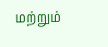மற்றும்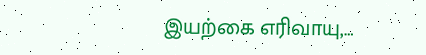இயற்கை எரிவாயு,…